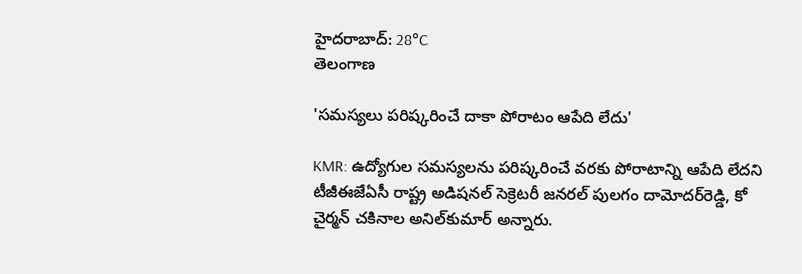హైదరాబాద్: 28°C
తెలంగాణ

'సమస్యలు పరిష్కరించే దాకా పోరాటం ఆపేది లేదు'

KMR: ఉద్యోగుల సమస్యలను పరిష్కరించే వరకు పోరాటాన్ని ఆపేది లేదని టీజీఈజేఏసీ రాష్ట్ర అడిషనల్ సెక్రెటరీ జనరల్ పులగం దామోదర్‌రెడ్డి, కో చైర్మన్ చకినాల అనిల్‌కుమార్ అన్నారు.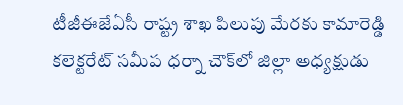టీజీఈజేఏసీ రాష్ట్ర శాఖ పిలుపు మేరకు కామారెడ్డి కలెక్టరేట్ సమీప ధర్నా చౌక్‌లో జిల్లా అధ్యక్షుడు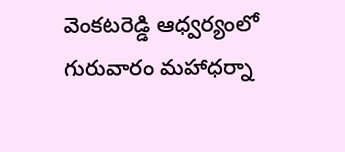వెంకటరెడ్డి ఆధ్వర్యంలో గురువారం మహాధర్నా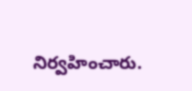నిర్వహించారు.